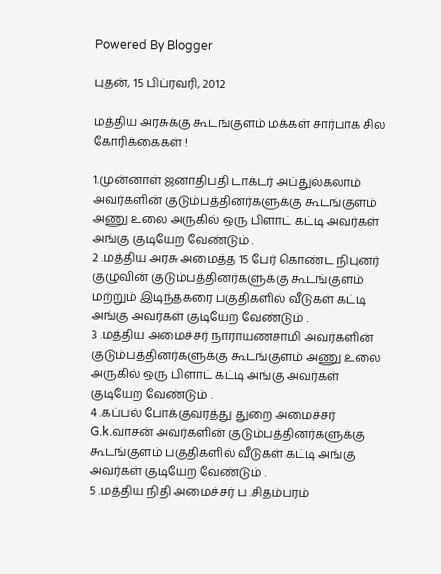Powered By Blogger

புதன், 15 பிப்ரவரி, 2012

மத்திய அரசுக்கு கூடங்குளம் மக்கள் சார்பாக சில கோரிக்கைகள் !

1.முன்னாள் ஜனாதிபதி டாக்டர் அப்துல்கலாம் அவர்களின் குடும்பத்தினர்களுக்கு கூடங்குளம் அணு உலை அருகில் ஒரு பிளாட் கட்டி அவர்கள் அங்கு குடியேற வேண்டும் .
2 .மத்திய அரசு அமைத்த 15 பேர் கொண்ட நிபுனர் குழுவின் குடும்பத்தினர்களுக்கு கூடங்குளம் மற்றும் இடிந்தகரை பகுதிகளில் வீடுகள் கட்டி அங்கு அவர்கள் குடியேற வேண்டும் .
3 .மத்திய அமைச்சர் நாராயணசாமி அவர்களின் குடும்பத்தினர்களுக்கு கூடங்குளம் அணு உலை அருகில் ஒரு பிளாட் கட்டி அங்கு அவர்கள் குடியேற வேண்டும் .
4 .கப்பல் போக்குவரத்து துறை அமைச்சர் G.k.வாசன் அவர்களின் குடும்பத்தினர்களுக்கு கூடங்குளம் பகுதிகளில் வீடுகள் கட்டி அங்கு அவர்கள் குடியேற வேண்டும் .
5 .மத்திய நிதி அமைச்சர் ப .சிதம்பரம்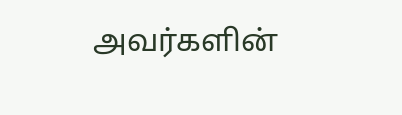அவர்களின்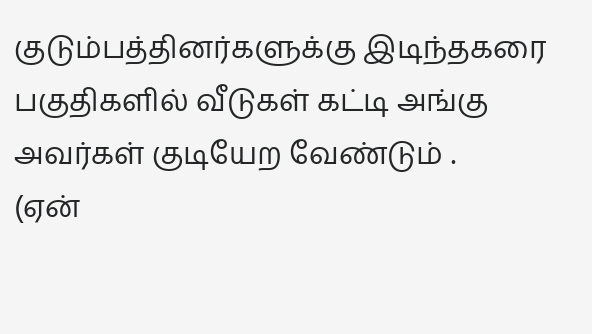குடும்பத்தினர்களுக்கு இடிந்தகரை பகுதிகளில் வீடுகள் கட்டி அங்கு அவர்கள் குடியேற வேண்டும் .
(ஏன்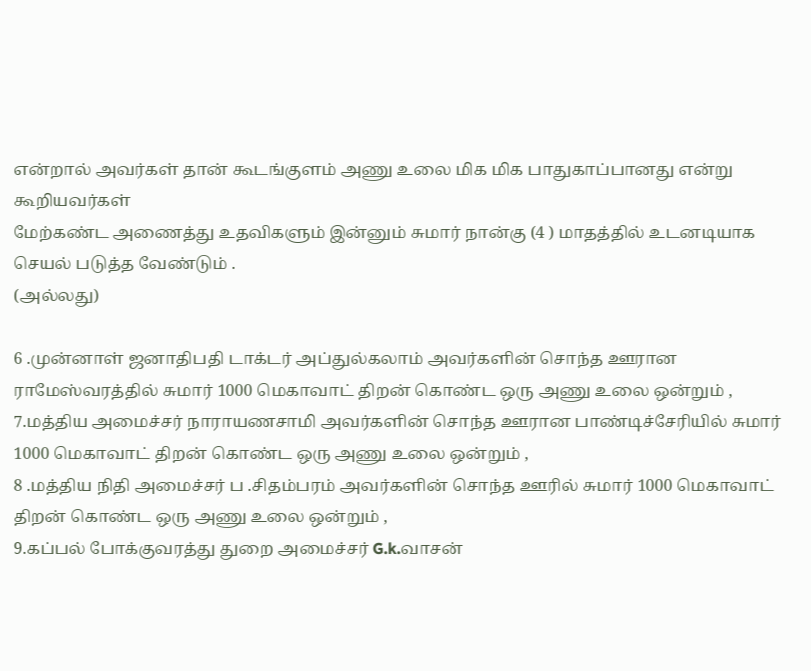என்றால் அவர்கள் தான் கூடங்குளம் அணு உலை மிக மிக பாதுகாப்பானது என்று கூறியவர்கள்
மேற்கண்ட அணைத்து உதவிகளும் இன்னும் சுமார் நான்கு (4 ) மாதத்தில் உடனடியாக செயல் படுத்த வேண்டும் .
(அல்லது)

6 .முன்னாள் ஜனாதிபதி டாக்டர் அப்துல்கலாம் அவர்களின் சொந்த ஊரான ராமேஸ்வரத்தில் சுமார் 1000 மெகாவாட் திறன் கொண்ட ஒரு அணு உலை ஒன்றும் ,
7.மத்திய அமைச்சர் நாராயணசாமி அவர்களின் சொந்த ஊரான பாண்டிச்சேரியில் சுமார் 1000 மெகாவாட் திறன் கொண்ட ஒரு அணு உலை ஒன்றும் ,
8 .மத்திய நிதி அமைச்சர் ப .சிதம்பரம் அவர்களின் சொந்த ஊரில் சுமார் 1000 மெகாவாட் திறன் கொண்ட ஒரு அணு உலை ஒன்றும் ,
9.கப்பல் போக்குவரத்து துறை அமைச்சர் G.k.வாசன்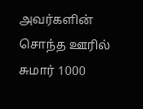அவர்களின் சொந்த ஊரில் சுமார் 1000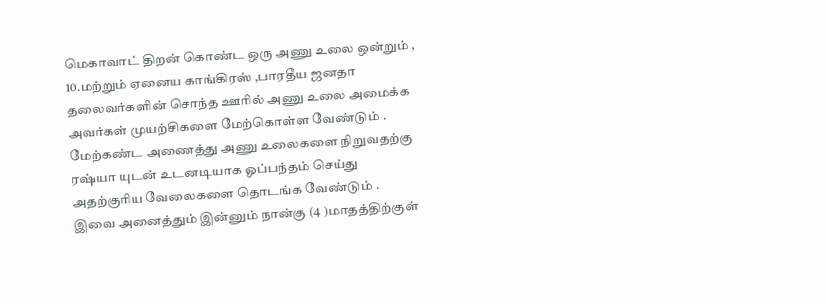மெகாவாட் திறன் கொண்ட ஒரு அணு உலை ஒன்றும் ,
10.மற்றும் ஏனைய காங்கிரஸ் ,பாரதீய ஜனதா தலைவர்களின் சொந்த ஊரில் அணு உலை அமைக்க அவர்கள் முயற்சிகளை மேற்கொள்ள வேண்டும் .
மேற்கண்ட அணைத்து அணு உலைகளை நிறுவதற்கு ரஷ்யா யுடன் உடனடியாக ஓப்பந்தம் செய்து அதற்குரிய வேலைகளை தொடங்க வேண்டும் .
இவை அனைத்தும் இன்னும் நான்கு (4 )மாதத்திற்குள்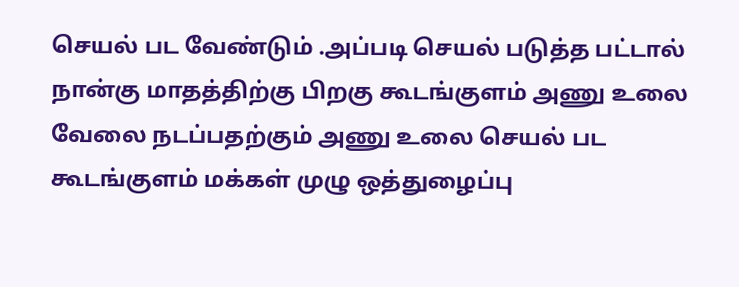செயல் பட வேண்டும் .அப்படி செயல் படுத்த பட்டால் நான்கு மாதத்திற்கு பிறகு கூடங்குளம் அணு உலை வேலை நடப்பதற்கும் அணு உலை செயல் பட கூடங்குளம் மக்கள் முழு ஒத்துழைப்பு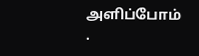அளிப்போம் .